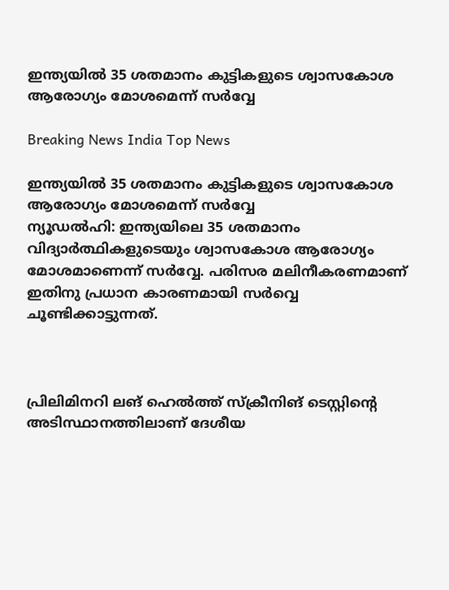ഇന്ത്യയില്‍ 35 ശതമാനം കുട്ടികളുടെ ശ്വാസകോശ ആരോഗ്യം മോശമെന്ന് സര്‍വ്വേ

Breaking News India Top News

ഇന്ത്യയില്‍ 35 ശതമാനം കുട്ടികളുടെ ശ്വാസകോശ ആരോഗ്യം മോശമെന്ന് സര്‍വ്വേ
ന്യൂഡല്‍ഹി: ഇന്ത്യയിലെ 35 ശതമാനം വിദ്യാര്‍ത്ഥികളുടെയും ശ്വാസകോശ ആരോഗ്യം മോശമാണെന്ന് സര്‍വ്വേ. പരിസര മലിനീകരണമാണ് ഇതിനു പ്രധാന കാരണമായി സര്‍വ്വെ ചൂണ്ടിക്കാട്ടുന്നത്.



പ്രിലിമിനറി ലങ് ഹെല്‍ത്ത് സ്ക്രീനിങ് ടെസ്റ്റിന്റെ അടിസ്ഥാനത്തിലാണ് ദേശീയ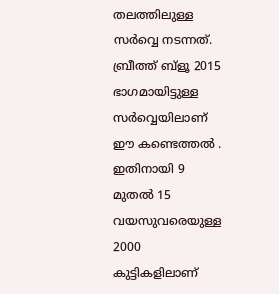തലത്തിലുള്ള സര്‍വ്വെ നടന്നത്. ബ്രീത്ത് ബ്ളൂ 2015 ഭാഗമായിട്ടുള്ള സര്‍വ്വെയിലാണ് ഈ കണ്ടെത്തല്‍ ‍. ഇതിനായി 9 മുതല്‍ 15 വയസുവരെയുള്ള 2000 കുട്ടികളിലാണ്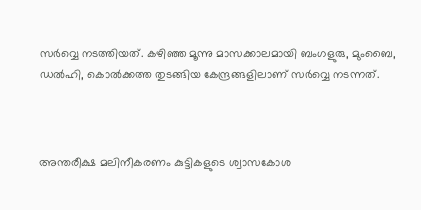സര്‍വ്വെ നടത്തിയത്. കഴിഞ്ഞ മൂന്നു മാസക്കാലമായി ബംഗളുരു, മുംബൈ, ഡല്‍ഹി, കൊല്‍ക്കത്ത തുടങ്ങിയ കേന്ദ്രങ്ങളിലാണ് സര്‍വ്വെ നടന്നത്.



അന്തരീക്ഷ മലിനീകരണം കുട്ടികളുടെ ശ്വാസകോശ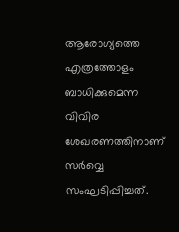ആരോഗ്യത്തെ എത്രത്തോളം ബാധിക്കുമെന്ന വിവിര ശേഖരണത്തിനാണ് സര്‍വ്വെ സംഘടിപ്പിച്ചത്.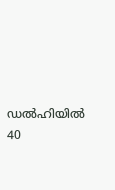ഡല്‍ഹിയില്‍ 40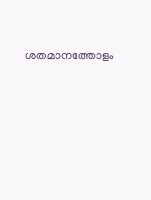ശതമാനത്തോളം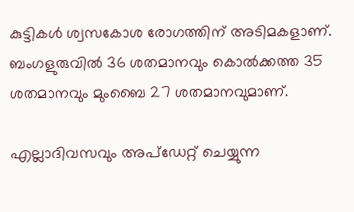കുട്ടികള്‍ ശ്വസകോശ രോഗത്തിന് അടിമകളാണ്. ബംഗളുരുവില്‍ 36 ശതമാനവും കൊല്‍ക്കത്ത 35 ശതമാനവും മുംബൈ 27 ശതമാനവുമാണ്.

എല്ലാദിവസവും അപ്ഡേറ്റ് ചെയ്യുന്ന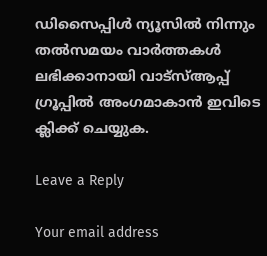ഡിസൈപ്പിൾ ന്യൂസിൽ നിന്നും തൽസമയം വാർത്തകൾ ലഭിക്കാനായി വാട്സ്ആപ്പ് ഗ്രൂപ്പിൽ അംഗമാകാൻ ഇവിടെ ക്ലിക്ക് ചെയ്യുക.

Leave a Reply

Your email address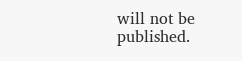will not be published.